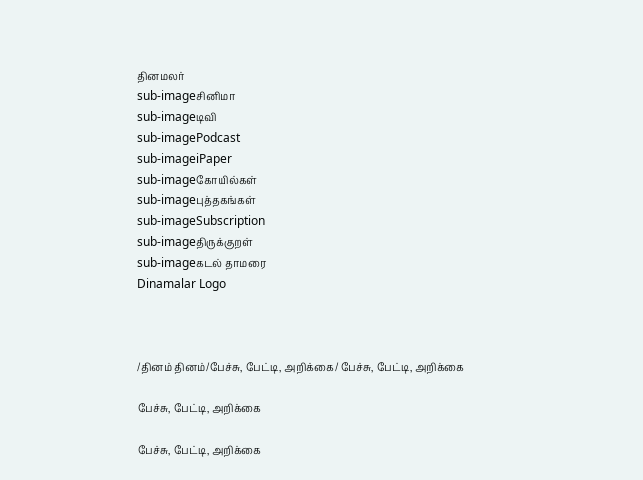தினமலர்
sub-imageசினிமா
sub-imageடிவி
sub-imagePodcast
sub-imageiPaper
sub-imageகோயில்கள்
sub-imageபுத்தகங்கள்
sub-imageSubscription
sub-imageதிருக்குறள்
sub-imageகடல் தாமரை
Dinamalar Logo



/தினம் தினம்/பேச்சு, பேட்டி, அறிக்கை/ பேச்சு, பேட்டி, அறிக்கை

பேச்சு, பேட்டி, அறிக்கை

பேச்சு, பேட்டி, அறிக்கை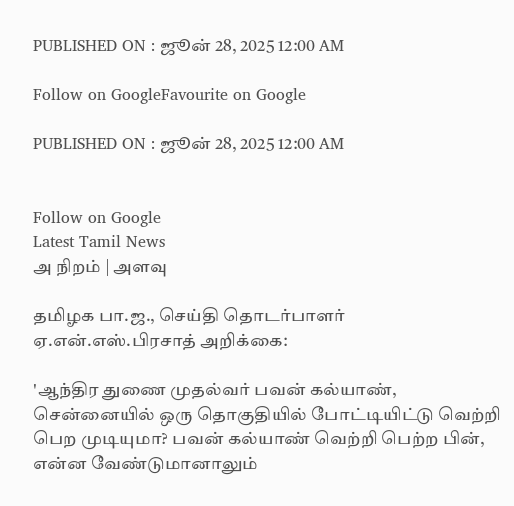PUBLISHED ON : ஜூன் 28, 2025 12:00 AM

Follow on GoogleFavourite on Google

PUBLISHED ON : ஜூன் 28, 2025 12:00 AM


Follow on Google
Latest Tamil News
அ நிறம் | அளவு

தமிழக பா.ஜ., செய்தி தொடர்பாளர் ஏ.என்.எஸ்.பிரசாத் அறிக்கை:

'ஆந்திர துணை முதல்வர் பவன் கல்யாண், சென்னையில் ஒரு தொகுதியில் போட்டியிட்டு வெற்றி பெற முடியுமா? பவன் கல்யாண் வெற்றி பெற்ற பின், என்ன வேண்டுமானாலும்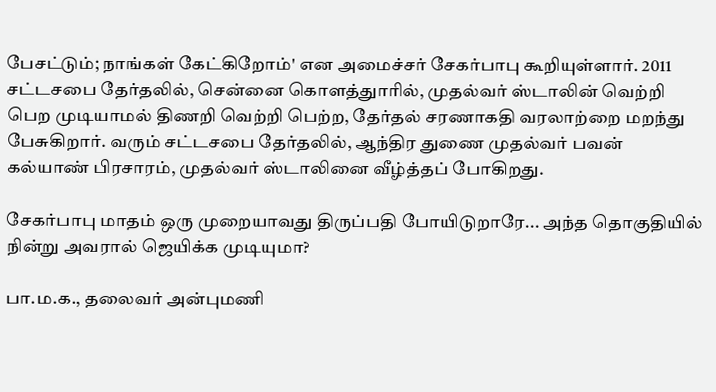பேசட்டும்; நாங்கள் கேட்கிறோம்' என அமைச்சர் சேகர்பாபு கூறியுள்ளார். 2011 சட்டசபை தேர்தலில், சென்னை கொளத்துாரில், முதல்வர் ஸ்டாலின் வெற்றி பெற முடியாமல் திணறி வெற்றி பெற்ற, தேர்தல் சரணாகதி வரலாற்றை மறந்து பேசுகிறார். வரும் சட்டசபை தேர்தலில், ஆந்திர துணை முதல்வர் பவன் கல்யாண் பிரசாரம், முதல்வர் ஸ்டாலினை வீழ்த்தப் போகிறது.

சேகர்பாபு மாதம் ஒரு முறையாவது திருப்பதி போயிடுறாரே... அந்த தொகுதியில் நின்று அவரால் ஜெயிக்க முடியுமா?

பா.ம.க., தலைவர் அன்புமணி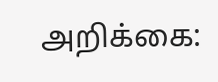அறிக்கை: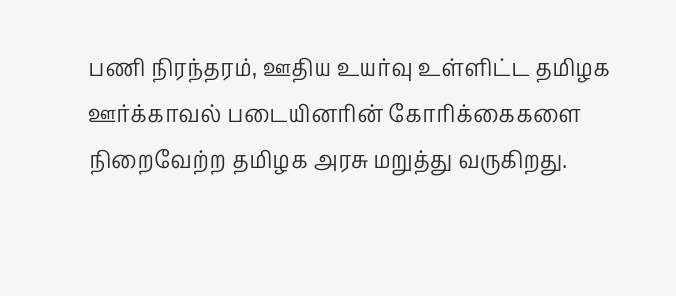பணி நிரந்தரம், ஊதிய உயர்வு உள்ளிட்ட தமிழக ஊர்க்காவல் படையினரின் கோரிக்கைகளை நிறைவேற்ற தமிழக அரசு மறுத்து வருகிறது.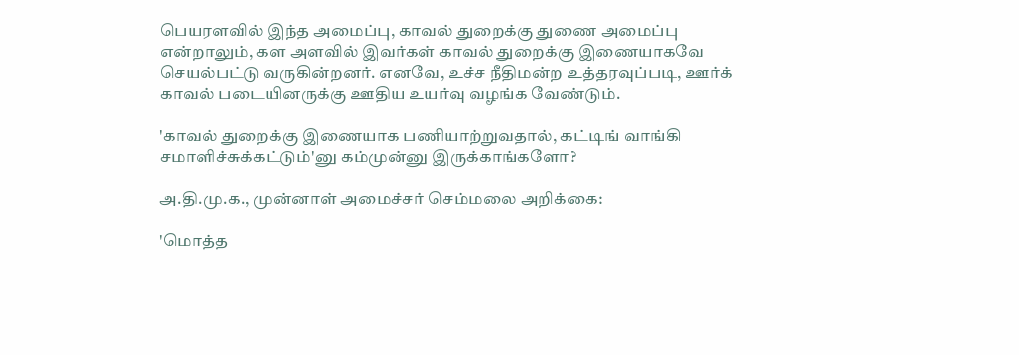பெயரளவில் இந்த அமைப்பு, காவல் துறைக்கு துணை அமைப்பு என்றாலும், கள அளவில் இவர்கள் காவல் துறைக்கு இணையாகவே செயல்பட்டு வருகின்றனர். எனவே, உச்ச நீதிமன்ற உத்தரவுப்படி, ஊர்க் காவல் படையினருக்கு ஊதிய உயர்வு வழங்க வேண்டும்.

'காவல் துறைக்கு இணையாக பணியாற்றுவதால், கட்டிங் வாங்கி சமாளிச்சுக்கட்டும்'னு கம்முன்னு இருக்காங்களோ?

அ.தி.மு.க., முன்னாள் அமைச்சர் செம்மலை அறிக்கை:

'மொத்த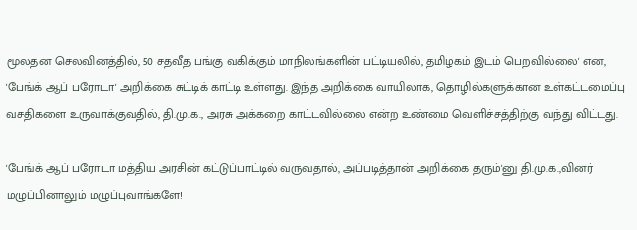மூலதன செலவினத்தில், 50 சதவீத பங்கு வகிக்கும் மாநிலங்களின் பட்டியலில், தமிழகம் இடம் பெறவில்லை' என, 'பேங்க் ஆப் பரோடா' அறிக்கை சுட்டிக் காட்டி உள்ளது. இந்த அறிக்கை வாயிலாக, தொழில்களுக்கான உள்கட்டமைப்பு வசதிகளை உருவாக்குவதில், தி.மு.க., அரசு அக்கறை காட்டவில்லை என்ற உண்மை வெளிச்சத்திற்கு வந்து விட்டது.

'பேங்க் ஆப் பரோடா மத்திய அரசின் கட்டுப்பாட்டில் வருவதால், அப்படித்தான் அறிக்கை தரும்'னு தி.மு.க.,வினர் மழுப்பினாலும் மழுப்புவாங்களே!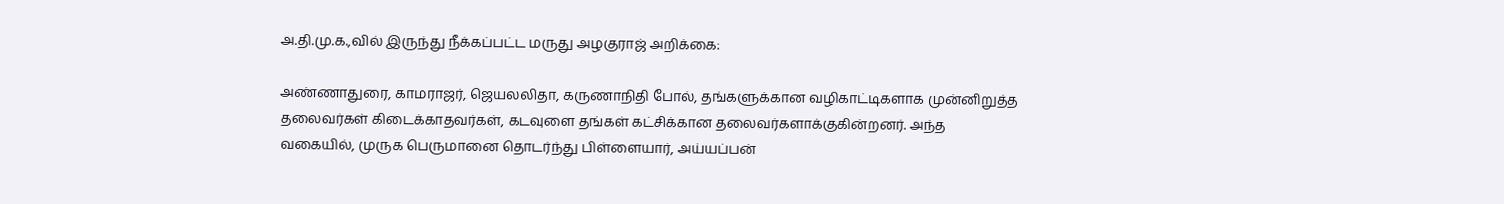அ.தி.மு.க.,வில் இருந்து நீக்கப்பட்ட மருது அழகுராஜ் அறிக்கை:

அண்ணாதுரை, காமராஜர், ஜெயலலிதா, கருணாநிதி போல், தங்களுக்கான வழிகாட்டிகளாக முன்னிறுத்த தலைவர்கள் கிடைக்காதவர்கள், கடவுளை தங்கள் கட்சிக்கான தலைவர்களாக்குகின்றனர். அந்த வகையில், முருக பெருமானை தொடர்ந்து பிள்ளையார், அய்யப்பன்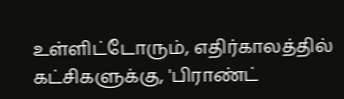உள்ளிட்டோரும், எதிர்காலத்தில் கட்சிகளுக்கு, 'பிராண்ட்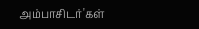அம்பாசிடர்'கள்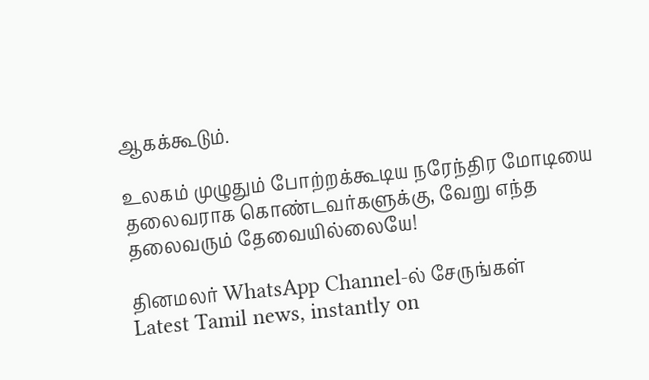ஆகக்கூடும்.

உலகம் முழுதும் போற்றக்கூடிய நரேந்திர மோடியை தலைவராக கொண்டவர்களுக்கு, வேறு எந்த தலைவரும் தேவையில்லையே!

தினமலர் WhatsApp Channel-ல் சேருங்கள்
Latest Tamil news, instantly on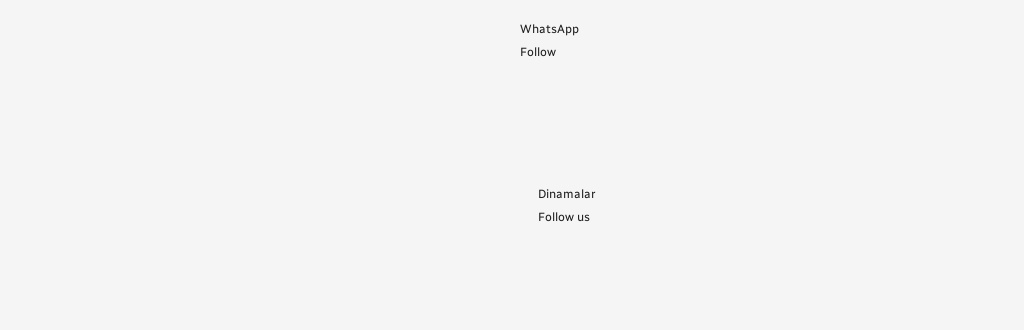WhatsApp
Follow





      Dinamalar
      Follow us